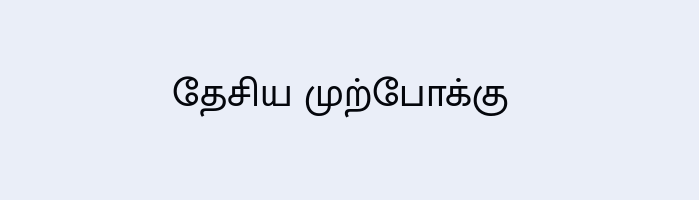தேசிய முற்போக்கு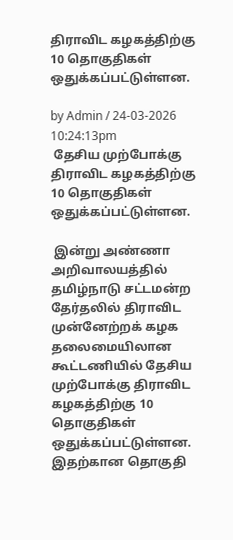திராவிட கழகத்திற்கு 10 தொகுதிகள் ஒதுக்கப்பட்டுள்ளன.

by Admin / 24-03-2026 10:24:13pm
 தேசிய முற்போக்கு திராவிட கழகத்திற்கு 10 தொகுதிகள் ஒதுக்கப்பட்டுள்ளன.

 இன்று அண்ணா அறிவாலயத்தில் தமிழ்நாடு சட்டமன்ற தேர்தலில் திராவிட முன்னேற்றக் கழக தலைமையிலான கூட்டணியில் தேசிய முற்போக்கு திராவிட கழகத்திற்கு 10 தொகுதிகள் ஒதுக்கப்பட்டுள்ளன. இதற்கான தொகுதி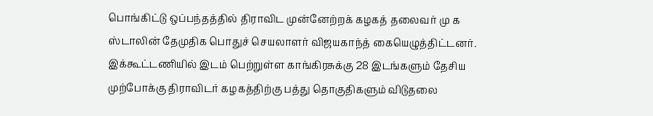பொங்கிட்டு ஒப்பந்தத்தில் திராவிட முன்னேற்றக் கழகத் தலைவர் மு க ஸ்டாலின் தேமுதிக பொதுச் செயலாளர் விஜயகாந்த் கையெழுத்திட்டனர். இக்கூட்டணியில் இடம் பெற்றுள்ள காங்கிரசுக்கு 28 இடங்களும் தேசிய முற்போக்கு திராவிடர் கழகத்திற்கு பத்து தொகுதிகளும் விடுதலை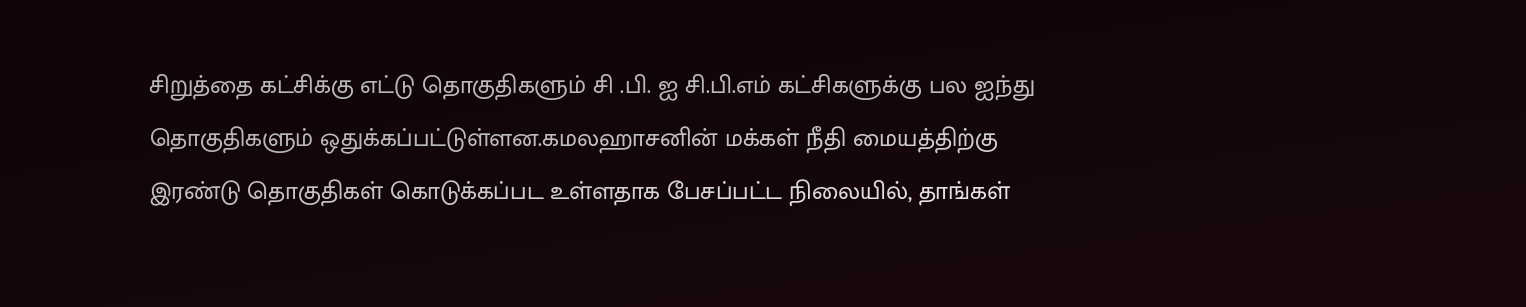சிறுத்தை கட்சிக்கு எட்டு தொகுதிகளும் சி .பி. ஐ சி.பி.எம் கட்சிகளுக்கு பல ஐந்து தொகுதிகளும் ஒதுக்கப்பட்டுள்ளன.கமலஹாசனின் மக்கள் நீதி மையத்திற்கு இரண்டு தொகுதிகள் கொடுக்கப்பட உள்ளதாக பேசப்பட்ட நிலையில், தாங்கள்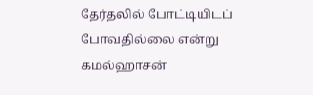தேர்தலில் போட்டியிடப் போவதில்லை என்று கமல்ஹாசன்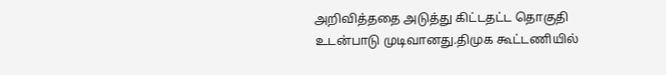அறிவித்ததை அடுத்து கிட்டதட்ட தொகுதி உடன்பாடு முடிவானது.திமுக கூட்டணியில்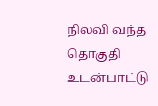நிலவி வந்த தொகுதி உடன்பாட்டு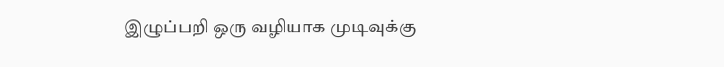இழுப்பறி ஒரு வழியாக முடிவுக்கு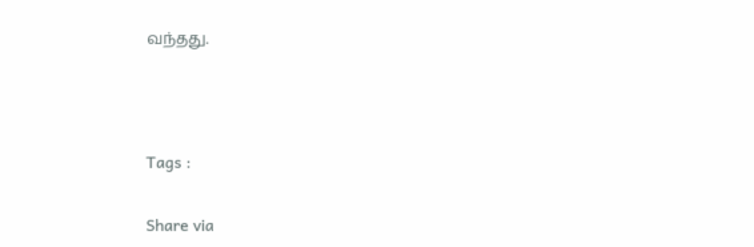வந்தது.



Tags :

Share via